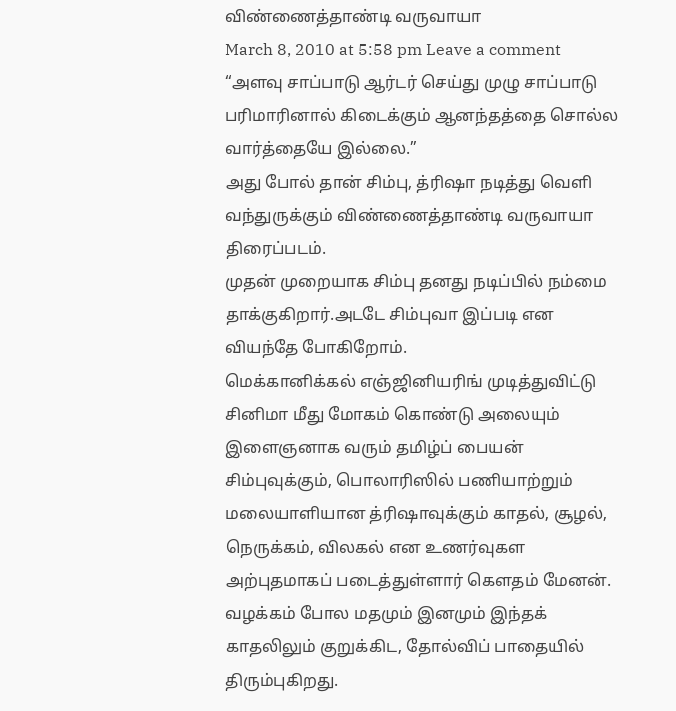விண்ணைத்தாண்டி வருவாயா
March 8, 2010 at 5:58 pm Leave a comment
“அளவு சாப்பாடு ஆர்டர் செய்து முழு சாப்பாடு பரிமாரினால் கிடைக்கும் ஆனந்தத்தை சொல்ல வார்த்தையே இல்லை.”
அது போல் தான் சிம்பு, த்ரிஷா நடித்து வெளி வந்துருக்கும் விண்ணைத்தாண்டி வருவாயா திரைப்படம்.
முதன் முறையாக சிம்பு தனது நடிப்பில் நம்மை தாக்குகிறார்.அடடே சிம்புவா இப்படி என வியந்தே போகிறோம்.
மெக்கானிக்கல் எஞ்ஜினியரிங் முடித்துவிட்டு சினிமா மீது மோகம் கொண்டு அலையும் இளைஞனாக வரும் தமிழ்ப் பையன் சிம்புவுக்கும், பொலாரிஸில் பணியாற்றும் மலையாளியான த்ரிஷாவுக்கும் காதல், சூழல், நெருக்கம், விலகல் என உணர்வுகள அற்புதமாகப் படைத்துள்ளார் கௌதம் மேனன்.
வழக்கம் போல மதமும் இனமும் இந்தக் காதலிலும் குறுக்கிட, தோல்விப் பாதையில் திரும்புகிறது.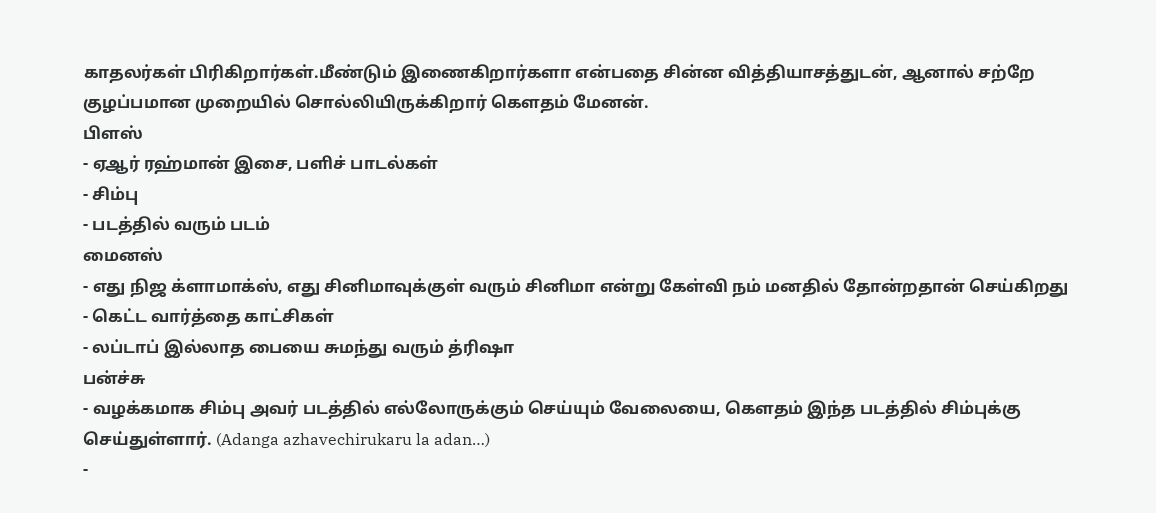காதலர்கள் பிரிகிறார்கள்.மீண்டும் இணைகிறார்களா என்பதை சின்ன வித்தியாசத்துடன், ஆனால் சற்றே குழப்பமான முறையில் சொல்லியிருக்கிறார் கௌதம் மேனன்.
பிளஸ்
- ஏஆர் ரஹ்மான் இசை, பளிச் பாடல்கள்
- சிம்பு
- படத்தில் வரும் படம்
மைனஸ்
- எது நிஜ க்ளாமாக்ஸ், எது சினிமாவுக்குள் வரும் சினிமா என்று கேள்வி நம் மனதில் தோன்றதான் செய்கிறது
- கெட்ட வார்த்தை காட்சிகள்
- லப்டாப் இல்லாத பையை சுமந்து வரும் த்ரிஷா
பன்ச்சு
- வழக்கமாக சிம்பு அவர் படத்தில் எல்லோருக்கும் செய்யும் வேலையை, கௌதம் இந்த படத்தில் சிம்புக்கு செய்துள்ளார். (Adanga azhavechirukaru la adan…)
-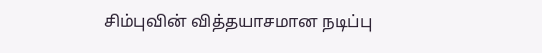சிம்புவின் வித்தயாசமான நடிப்பு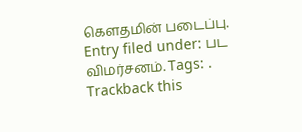கௌதமின் படைப்பு.
Entry filed under: பட விமர்சனம். Tags: .
Trackback this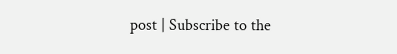post | Subscribe to the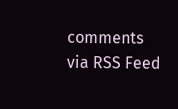comments via RSS Feed